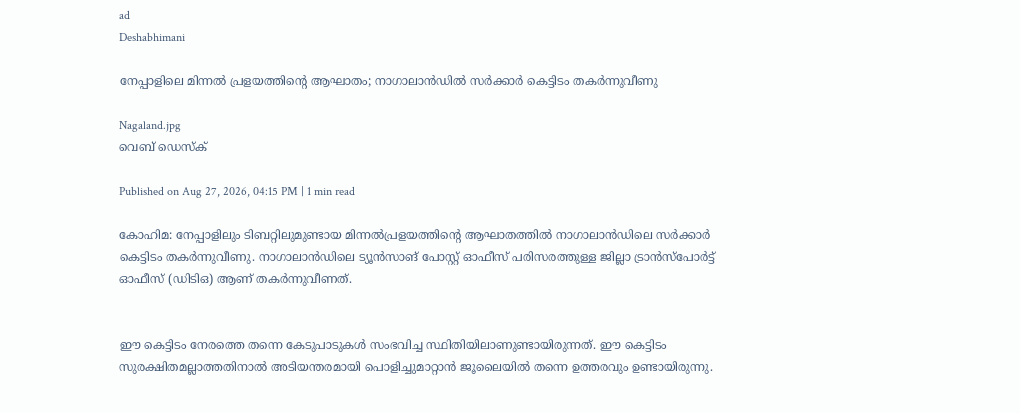ad
Deshabhimani

നേപ്പാളിലെ മിന്നൽ പ്രളയത്തിന്റെ ആഘാതം; നാഗാലാൻഡിൽ സർക്കാർ കെട്ടിടം തകർന്നുവീണു

Nagaland.jpg
വെബ് ഡെസ്ക്

Published on Aug 27, 2026, 04:15 PM | 1 min read

കോഹിമ: നേപ്പാളിലും ടിബറ്റിലുമുണ്ടായ മിന്നൽപ്രളയത്തിന്റെ ആഘാതത്തിൽ നാഗാലാൻഡിലെ സർക്കാർ കെട്ടിടം തകർന്നുവീണു. നാഗാലാൻഡിലെ ട്യൂൻസാങ് പോസ്റ്റ് ഓഫീസ് പരിസരത്തുള്ള ജില്ലാ ട്രാൻസ്പോർട്ട് ഓഫീസ് (ഡിടിഒ) ആണ് തകർന്നുവീണത്.


ഈ കെട്ടിടം നേരത്തെ തന്നെ കേടുപാടുകൾ സംഭവിച്ച സ്ഥിതിയിലാണുണ്ടായിരുന്നത്. ഈ കെട്ടിടം സുരക്ഷിതമല്ലാത്തതിനാൽ അടിയന്തരമായി പൊളിച്ചുമാറ്റാൻ ജൂലൈയിൽ തന്നെ ഉത്തരവും ഉണ്ടായിരുന്നു.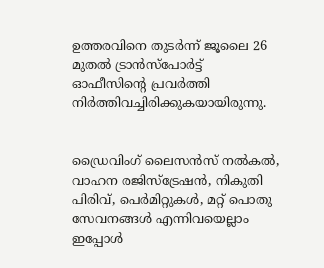ഉത്തരവിനെ തുടർന്ന് ജൂലൈ 26 മുതൽ ട്രാൻസ്‌പോർട്ട് ഓഫീസിന്റെ പ്രവർത്തി നിർത്തിവച്ചിരിക്കുകയായിരുന്നു.


ഡ്രൈവിംഗ് ലൈസൻസ് നൽകൽ, വാഹന രജിസ്ട്രേഷൻ, നികുതി പിരിവ്, പെർമിറ്റുകൾ, മറ്റ് പൊതു സേവനങ്ങൾ എന്നിവയെല്ലാം ഇപ്പോൾ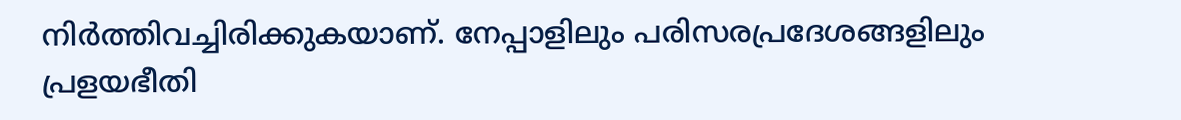നിർത്തിവച്ചിരിക്കുകയാണ്. നേപ്പാളിലും പരിസരപ്രദേശങ്ങളിലും പ്രളയഭീതി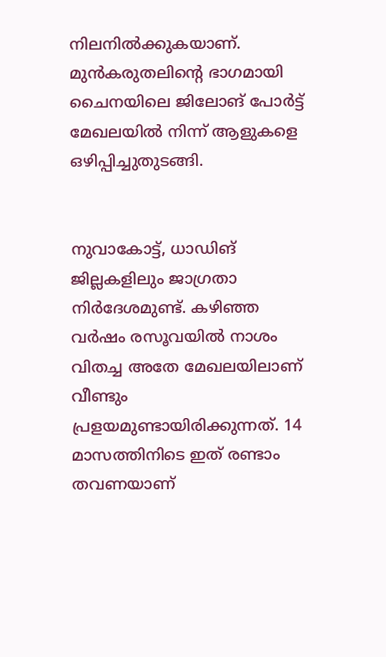നിലനിൽക്കുകയാണ്. മുൻകരുതലിന്റെ ഭാഗമായി ചൈനയിലെ ജിലോങ് പോർട്ട് മേഖലയിൽ നിന്ന് ആളുകളെ ഒഴിപ്പിച്ചുതുടങ്ങി.


നുവാകോട്ട്, ധാഡിങ് ജില്ലകളിലും ജാഗ്രതാ നിർദേശമുണ്ട്. കഴിഞ്ഞ വർഷം രസൂവയിൽ നാശം വിതച്ച അതേ മേഖലയിലാണ് വീണ്ടും പ്രളയമുണ്ടായിരിക്കുന്നത്. 14 മാസത്തിനിടെ ഇത് രണ്ടാം തവണയാണ്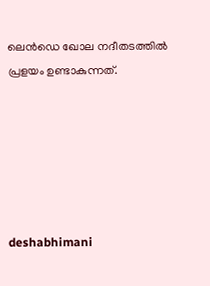ലെൻഡെ ഖോല നദീതടത്തിൽ പ്രളയം ഉണ്ടാകുന്നത്.






deshabhimani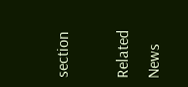section

Related News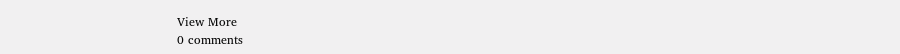View More
0 comments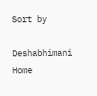Sort by

Deshabhimani
Home